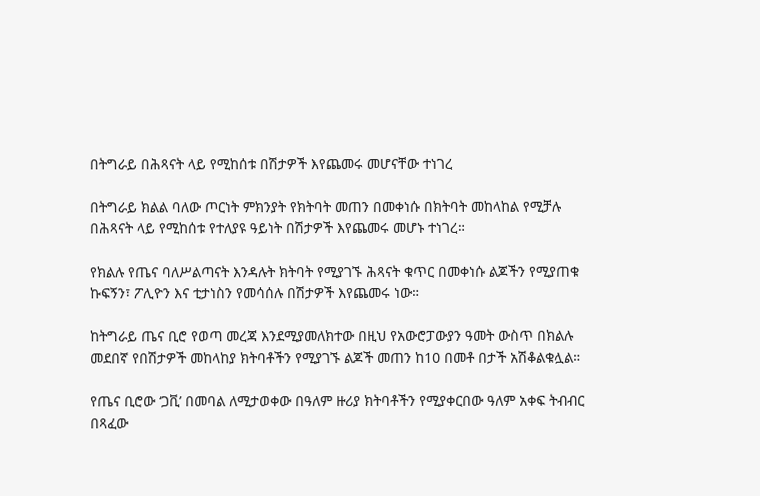በትግራይ በሕጻናት ላይ የሚከሰቱ በሽታዎች እየጨመሩ መሆናቸው ተነገረ

በትግራይ ክልል ባለው ጦርነት ምክንያት የክትባት መጠን በመቀነሱ በክትባት መከላከል የሚቻሉ በሕጻናት ላይ የሚከሰቱ የተለያዩ ዓይነት በሽታዎች እየጨመሩ መሆኑ ተነገረ።

የክልሉ የጤና ባለሥልጣናት እንዳሉት ክትባት የሚያገኙ ሕጻናት ቁጥር በመቀነሱ ልጆችን የሚያጠቁ ኩፍኝን፣ ፖሊዮን እና ቲታነስን የመሳሰሉ በሽታዎች እየጨመሩ ነው።

ከትግራይ ጤና ቢሮ የወጣ መረጃ እንደሚያመለክተው በዚህ የአውሮፓውያን ዓመት ውስጥ በክልሉ መደበኛ የበሽታዎች መከላከያ ክትባቶችን የሚያገኙ ልጆች መጠን ከ10 በመቶ በታች አሽቆልቁሏል።

የጤና ቢሮው ‘ጋቪ’ በመባል ለሚታወቀው በዓለም ዙሪያ ክትባቶችን የሚያቀርበው ዓለም አቀፍ ትብብር በጻፈው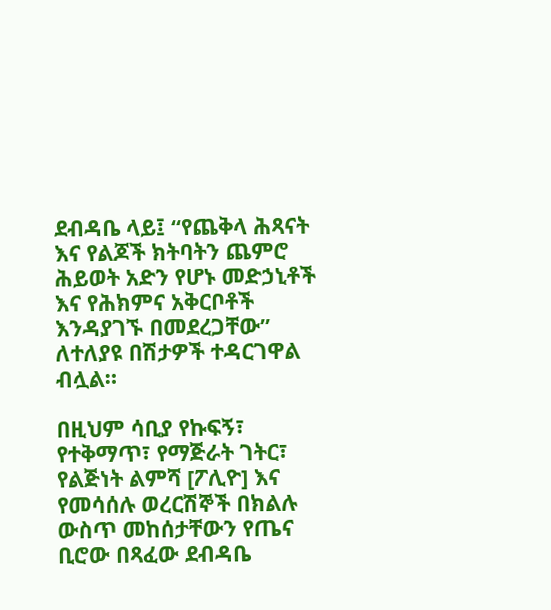ደብዳቤ ላይ፤ “የጨቅላ ሕጻናት እና የልጆች ክትባትን ጨምሮ ሕይወት አድን የሆኑ መድኃኒቶች እና የሕክምና አቅርቦቶች እንዳያገኙ በመደረጋቸው” ለተለያዩ በሽታዎች ተዳርገዋል ብሏል።

በዚህም ሳቢያ የኩፍኝ፣ የተቅማጥ፣ የማጅራት ገትር፣ የልጅነት ልምሻ [ፖሊዮ] እና የመሳሰሉ ወረርሽኞች በክልሉ ውስጥ መከሰታቸውን የጤና ቢሮው በጻፈው ደብዳቤ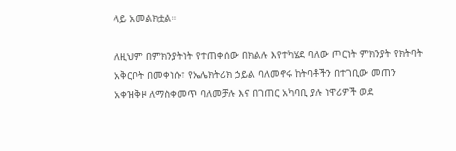ላይ አመልክቷል።

ለዚህም በምክንያትነት የተጠቀሰው በክልሉ እየተካሄደ ባለው ጦርነት ምክንያት የክትባት አቅርቦት በመቀነሱ፣ የኤሌክትሪክ ኃይል ባለመኖሩ ከትባቶችን በተገቢው መጠን አቀዝቅዞ ለማስቀመጥ ባለመቻሉ እና በገጠር አካባቢ ያሉ ነዋሪዎች ወደ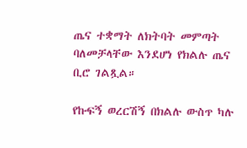ጤና ተቋማት ለክትባት መምጣት ባለመቻላቸው እንደሆነ የክልሉ ጤና ቢሮ ገልጿል።

የኩፍኝ ወረርሽኝ በክልሉ ውስጥ ካሉ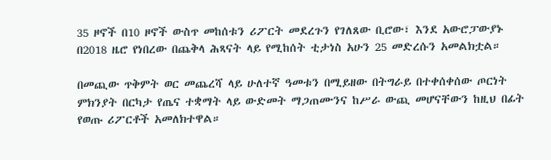35 ዞኖች በ10 ዞኖች ውስጥ መከሰቱን ሪፖርት መደረጉን የገለጸው ቢሮው፣ እንደ አውሮፓውያኑ በ2018 ዜሮ የነበረው በጨቅላ ሕጻናት ላይ የሚከሰት ቲታነስ አሁን 25 መድረሱን አመልክቷል።

በመጪው ጥቅምት ወር መጨረሻ ላይ ሁለተኛ ዓመቱን በሚይዘው በትግራይ በተቀሰቀሰው ጦርነት ምክንያት በርካታ የጤና ተቋማት ላይ ውድመት ማጋጠሙንና ከሥራ ውጪ መሆናቸውን ከዚህ በፊት የወጡ ሪፖርቶች አመለክተዋል።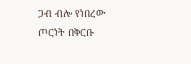ጋብ ብሎ የነበረው ጦርነት በቅርቡ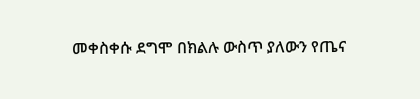መቀስቀሱ ደግሞ በክልሉ ውስጥ ያለውን የጤና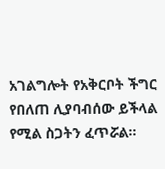አገልግሎት የአቅርቦት ችግር የበለጠ ሊያባብሰው ይችላል የሚል ስጋትን ፈጥሯል።